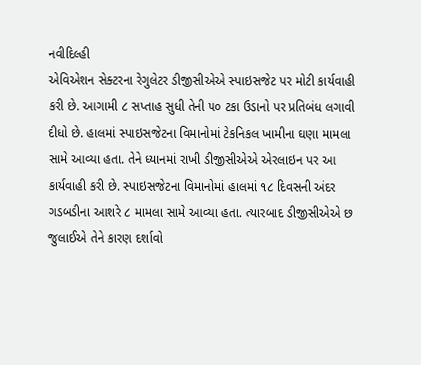નવીદિલ્હી
એવિએશન સેક્ટરના રેગુલેટર ડીજીસીએએ સ્પાઇસજેટ પર મોટી કાર્યવાહી કરી છે. આગામી ૮ સપ્તાહ સુધી તેની ૫૦ ટકા ઉડાનો પર પ્રતિબંધ લગાવી દીધો છે. હાલમાં સ્પાઇસજેટના વિમાનોમાં ટેકનિકલ ખામીના ઘણા મામલા સામે આવ્યા હતા. તેને ધ્યાનમાં રાખી ડીજીસીએએ એરલાઇન પર આ કાર્યવાહી કરી છે. સ્પાઇસજેટના વિમાનોમાં હાલમાં ૧૮ દિવસની અંદર ગડબડીના આશરે ૮ મામલા સામે આવ્યા હતા. ત્યારબાદ ડીજીસીએએ છ જુલાઈએ તેને કારણ દર્શાવો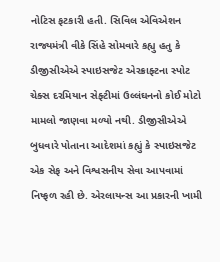નોટિસ ફટકારી હતી. સિવિલ એવિએશન રાજ્યમંત્રી વીકે સિંહે સોમવારે કહ્યુ હતુ કે ડીજીસીએએ સ્પાઇસજેટ એરક્રાફ્ટના સ્પોટ ચેક્સ દરમિયાન સેફ્ટીમાં ઉલ્લંઘનનો કોઈ મોટો મામલો જાણવા મળ્યો નથી. ડીજીસીએએ બુધવારે પોતાના આદેશમાં કહ્યું કે સ્પાઇસજેટ એક સેફ અને વિશ્વસનીય સેવા આપવામાં નિષ્ફળ રહી છે. એરલાયન્સ આ પ્રકારની ખામી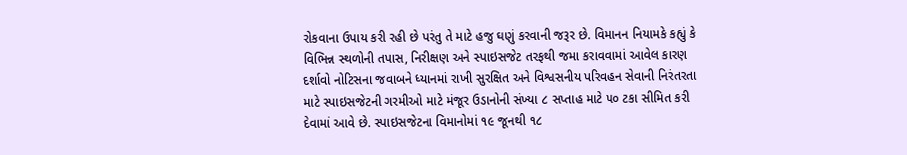રોકવાના ઉપાય કરી રહી છે પરંતુ તે માટે હજુ ઘણું કરવાની જરૂર છે. વિમાનન નિયામકે કહ્યું કે વિભિન્ન સ્થળોની તપાસ, નિરીક્ષણ અને સ્પાઇસજેટ તરફથી જમા કરાવવામાં આવેલ કારણ દર્શાવો નોટિસના જવાબને ધ્યાનમાં રાખી સુરક્ષિત અને વિશ્વસનીય પરિવહન સેવાની નિરંતરતા માટે સ્પાઇસજેટની ગરમીઓ માટે મંજૂર ઉડાનોની સંખ્યા ૮ સપ્તાહ માટે ૫૦ ટકા સીમિત કરી દેવામાં આવે છે. સ્પાઇસજેટના વિમાનોમાં ૧૯ જૂનથી ૧૮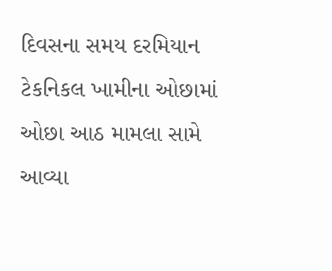દિવસના સમય દરમિયાન ટેકનિકલ ખામીના ઓછામાં ઓછા આઠ મામલા સામે આવ્યા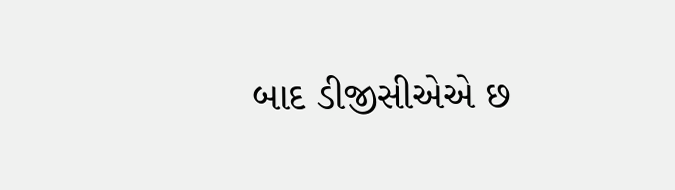બાદ ડીજીસીએએ છ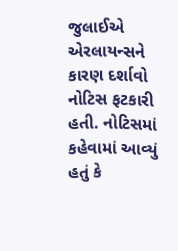જુલાઈએ એરલાયન્સને કારણ દર્શાવો નોટિસ ફટકારી હતી. નોટિસમાં કહેવામાં આવ્યું હતું કે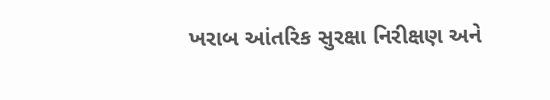ખરાબ આંતરિક સુરક્ષા નિરીક્ષણ અને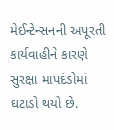મેઈન્ટેન્સનની અપૂરતી કાર્યવાહીને કારણે સુરક્ષા માપદંડોમાં ઘટાડો થયો છે.